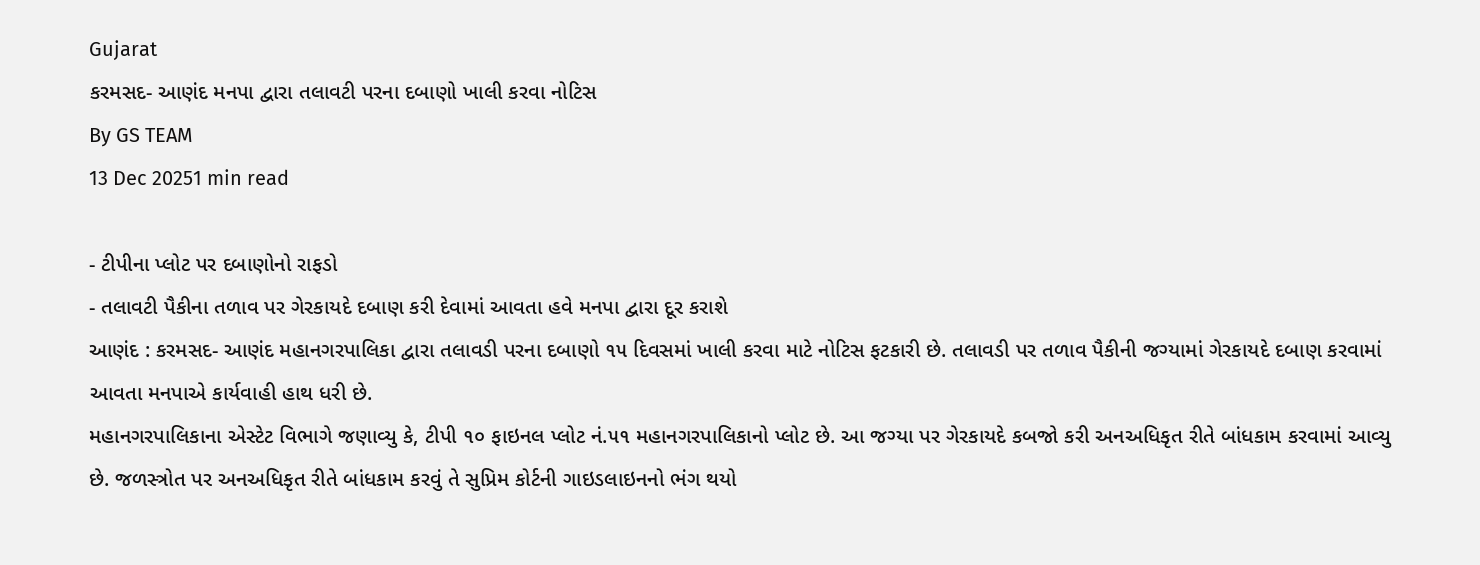Gujarat
કરમસદ- આણંદ મનપા દ્વારા તલાવટી પરના દબાણો ખાલી કરવા નોટિસ
By GS TEAM
13 Dec 20251 min read

- ટીપીના પ્લોટ પર દબાણોનો રાફડો
- તલાવટી પૈકીના તળાવ પર ગેરકાયદે દબાણ કરી દેવામાં આવતા હવે મનપા દ્વારા દૂર કરાશે
આણંદ : કરમસદ- આણંદ મહાનગરપાલિકા દ્વારા તલાવડી પરના દબાણો ૧૫ દિવસમાં ખાલી કરવા માટે નોટિસ ફટકારી છે. તલાવડી પર તળાવ પૈકીની જગ્યામાં ગેરકાયદે દબાણ કરવામાં આવતા મનપાએ કાર્યવાહી હાથ ધરી છે.
મહાનગરપાલિકાના એસ્ટેટ વિભાગે જણાવ્યુ કે, ટીપી ૧૦ ફાઇનલ પ્લોટ નં.૫૧ મહાનગરપાલિકાનો પ્લોટ છે. આ જગ્યા પર ગેરકાયદે કબજો કરી અનઅધિકૃત રીતે બાંધકામ કરવામાં આવ્યુ છે. જળસ્ત્રોત પર અનઅધિકૃત રીતે બાંધકામ કરવું તે સુપ્રિમ કોર્ટની ગાઇડલાઇનનો ભંગ થયો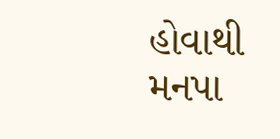હોવાથી મનપા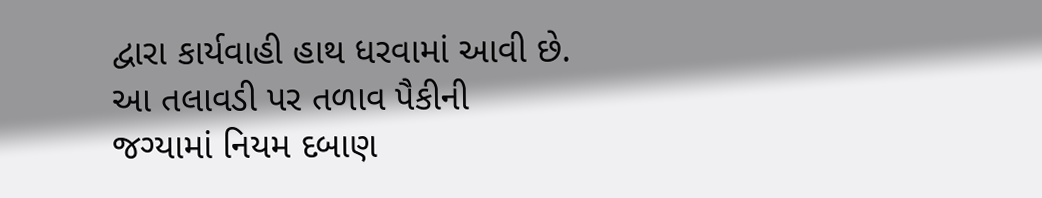દ્વારા કાર્યવાહી હાથ ધરવામાં આવી છે. આ તલાવડી પર તળાવ પૈકીની જગ્યામાં નિયમ દબાણ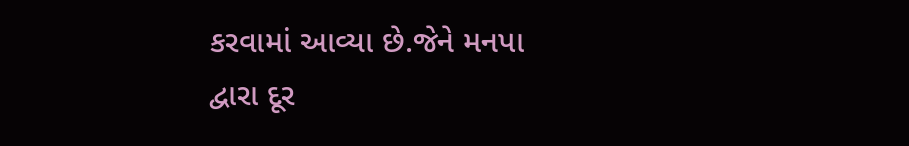કરવામાં આવ્યા છે.જેને મનપા દ્વારા દૂર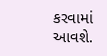કરવામાં આવશે.